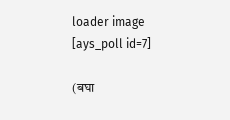loader image
[ays_poll id=7]

(बघा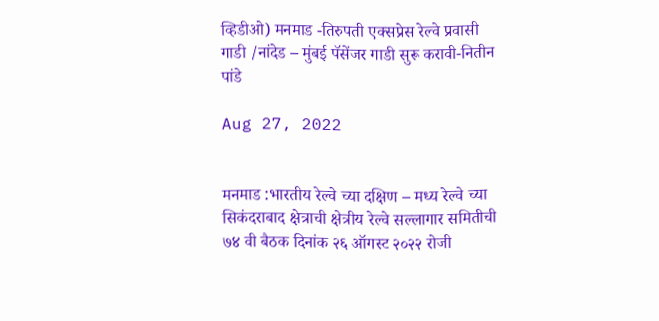व्हिडीओ) मनमाड -तिरुपती एक्सप्रेस रेल्वे प्रवासी गाडी /नांदेड – मुंबई पॅसेंजर गाडी सुरू करावी-नितीन पांडे

Aug 27, 2022


मनमाड :भारतीय रेल्वे च्या दक्षिण – मध्य रेल्वे च्या सिकंदराबाद क्षेत्राची क्षेत्रीय रेल्वे सल्लागार समितीची ७४ वी बैठक दिनांक २६ ऑगस्ट २०२२ रोजी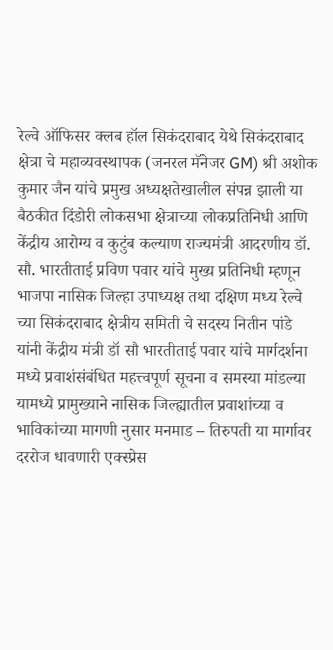रेल्वे ऑफिसर क्लब हॉल सिकंदराबाद येथे सिकंदराबाद क्षेत्रा चे महाव्यवस्थापक (जनरल मॅनेजर GM) श्री अशोक कुमार जैन यांचे प्रमुख अध्यक्षतेखालील संपन्न झाली या बैठकीत दिंडोरी लोकसभा क्षेत्राच्या लोकप्रतिनिधी आणि केंद्रीय आरोग्य व कुटुंब कल्याण राज्यमंत्री आदरणीय डॉ. सौ. भारतीताई प्रविण पवार यांचे मुख्य प्रतिनिधी म्हणून भाजपा नासिक जिल्हा उपाध्यक्ष तथा दक्षिण मध्य रेल्वे च्या सिकंदराबाद क्षेत्रीय समिती चे सदस्य नितीन पांडे यांनी केंद्रीय मंत्री डॉ सौ भारतीताई पवार यांचे मार्गदर्शना मध्ये प्रवाशंसंबंधित महत्त्वपूर्ण सूचना व समस्या मांडल्या यामध्ये प्रामुख्याने नासिक जिल्ह्यातील प्रवाशांच्या व भाविकांच्या मागणी नुसार मनमाड – तिरुपती या मार्गावर दररोज धावणारी एक्स्प्रेस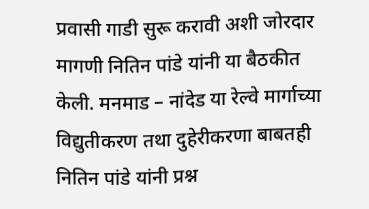प्रवासी गाडी सुरू करावी अशी जोरदार मागणी नितिन पांडे यांनी या बैठकीत केली. मनमाड – नांदेड या रेल्वे मार्गाच्या विद्युतीकरण तथा दुहेरीकरणा बाबतही नितिन पांडे यांनी प्रश्न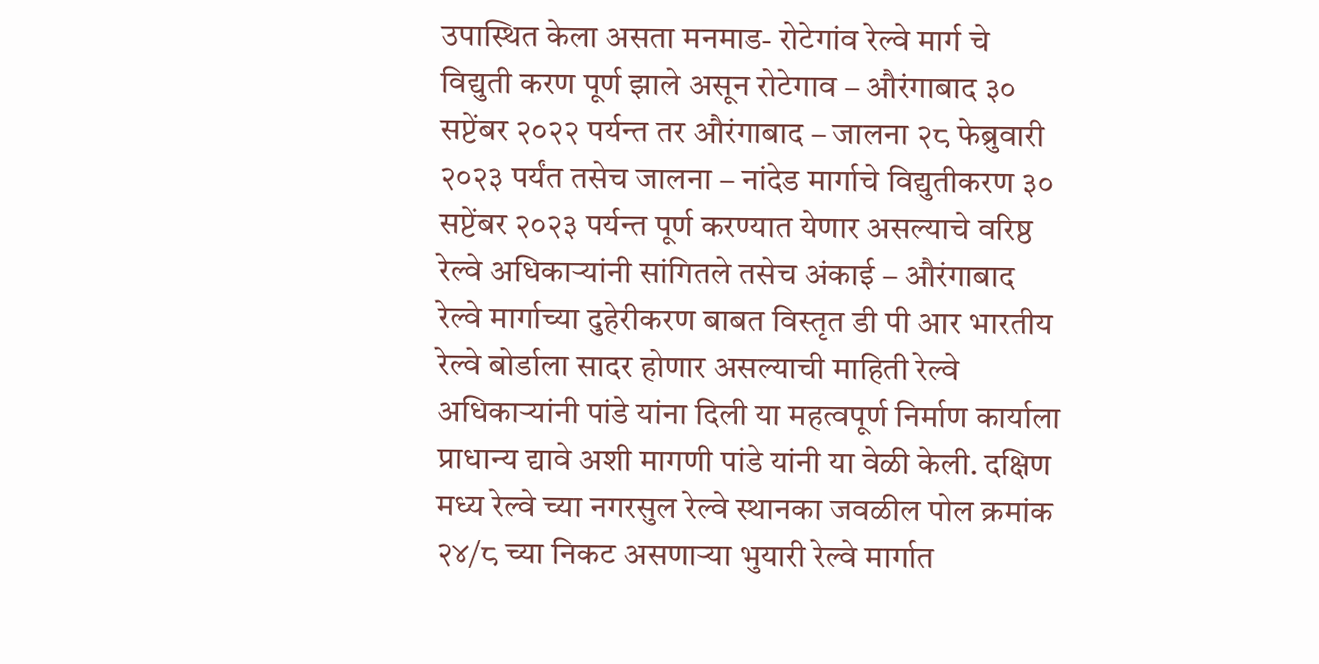उपास्थित केला असता मनमाड- रोटेगांव रेल्वे मार्ग चे विद्युती करण पूर्ण झाले असून रोटेगाव – औरंगाबाद ३० सप्टेंबर २०२२ पर्यन्त तर औरंगाबाद – जालना २८ फेब्रुवारी २०२३ पर्यंत तसेच जालना – नांदेड मार्गाचे विद्युतीकरण ३० सप्टेंबर २०२३ पर्यन्त पूर्ण करण्यात येणार असल्याचे वरिष्ठ रेल्वे अधिकाऱ्यांनी सांगितले तसेच अंकाई – औरंगाबाद रेल्वे मार्गाच्या दुहेरीकरण बाबत विस्तृत डी पी आर भारतीय रेल्वे बोर्डाला सादर होणार असल्याची माहिती रेल्वे अधिकाऱ्यांनी पांडे यांना दिली या महत्वपूर्ण निर्माण कार्याला प्राधान्य द्यावे अशी मागणी पांडे यांनी या वेळी केली. दक्षिण मध्य रेल्वे च्या नगरसुल रेल्वे स्थानका जवळील पोल क्रमांक २४/८ च्या निकट असणाऱ्या भुयारी रेल्वे मार्गात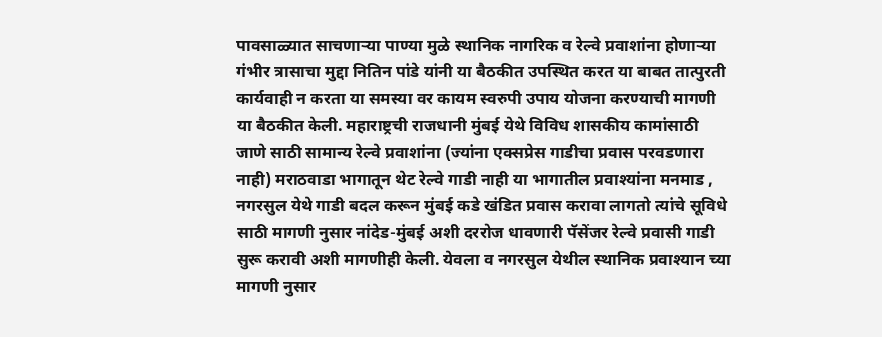पावसाळ्यात साचणाऱ्या पाण्या मुळे स्थानिक नागरिक व रेल्वे प्रवाशांना होणाऱ्या गंभीर त्रासाचा मुद्दा नितिन पांडे यांनी या बैठकीत उपस्थित करत या बाबत तात्पुरती कार्यवाही न करता या समस्या वर कायम स्वरुपी उपाय योजना करण्याची मागणी या बैठकीत केली. महाराष्ट्रची राजधानी मुंबई येथे विविध शासकीय कामांसाठी जाणे साठी सामान्य रेल्वे प्रवाशांना (ज्यांना एक्सप्रेस गाडीचा प्रवास परवडणारा नाही) मराठवाडा भागातून थेट रेल्वे गाडी नाही या भागातील प्रवाश्यांना मनमाड , नगरसुल येथे गाडी बदल करून मुंबई कडे खंडित प्रवास करावा लागतो त्यांचे सूविधे साठी मागणी नुसार नांदेड-मुंबई अशी दररोज धावणारी पॅसेंजर रेल्वे प्रवासी गाडी सुरू करावी अशी मागणीही केली. येवला व नगरसुल येथील स्थानिक प्रवाश्यान च्या मागणी नुसार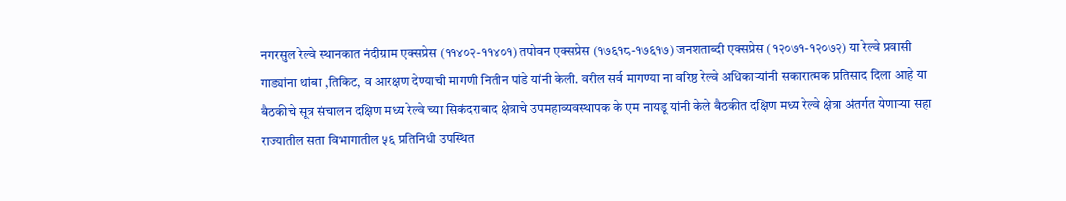नगरसुल रेल्वे स्थानकात नंदीग्राम एक्सप्रेस (११४०२-११४०१) तपोवन एक्सप्रेस (१७६१८-१७६१७) जनशताब्दी एक्सप्रेस (१२०७१-१२०७२) या रेल्वे प्रवासी गाड्यांना थांबा ,तिकिट, व आरक्षण देण्याची मागणी नितीन पांडे यांनी केली. वरील सर्व मागण्या ना वरिष्ठ रेल्वे अधिकाऱ्यांनी सकारात्मक प्रतिसाद दिला आहे या बैठकीचे सूत्र संचालन दक्षिण मध्य रेल्वे च्या सिकंदराबाद क्षेत्राचे उपमहाव्यवस्थापक के एम नायडू यांनी केले बैठकीत दक्षिण मध्य रेल्वे क्षेत्रा अंतर्गत येणाऱ्या सहा राज्यातील सता विभागातील ५६ प्रतिनिधी उपस्थित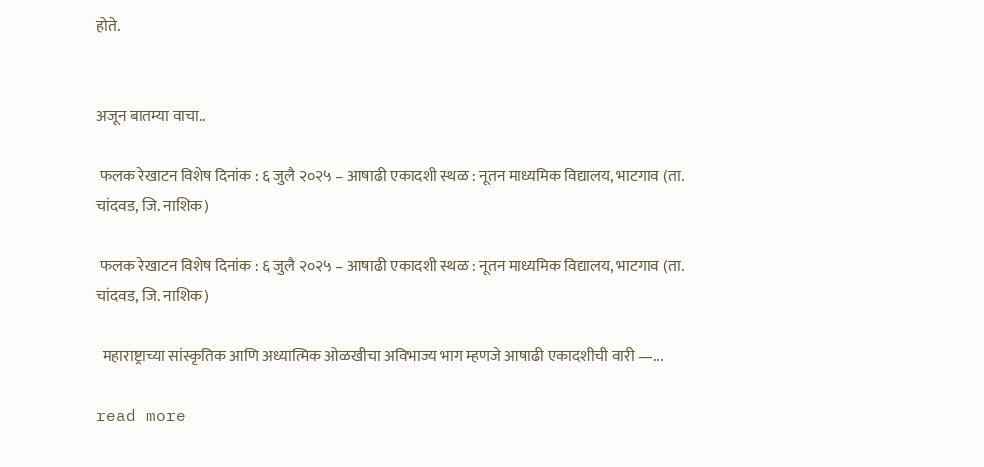होते.


अजून बातम्या वाचा..

 फलक रेखाटन विशेष दिनांक : ६ जुलै २०२५ – आषाढी एकादशी स्थळ : नूतन माध्यमिक विद्यालय, भाटगाव (ता. चांदवड, जि. नाशिक)

 फलक रेखाटन विशेष दिनांक : ६ जुलै २०२५ – आषाढी एकादशी स्थळ : नूतन माध्यमिक विद्यालय, भाटगाव (ता. चांदवड, जि. नाशिक)

  महाराष्ट्राच्या सांस्कृतिक आणि अध्यात्मिक ओळखीचा अविभाज्य भाग म्हणजे आषाढी एकादशीची वारी —...

read more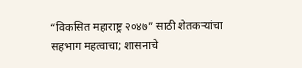“विकसित महाराष्ट्र २०४७” साठी शेतकऱ्यांचा सहभाग महत्वाचा; शासनाचे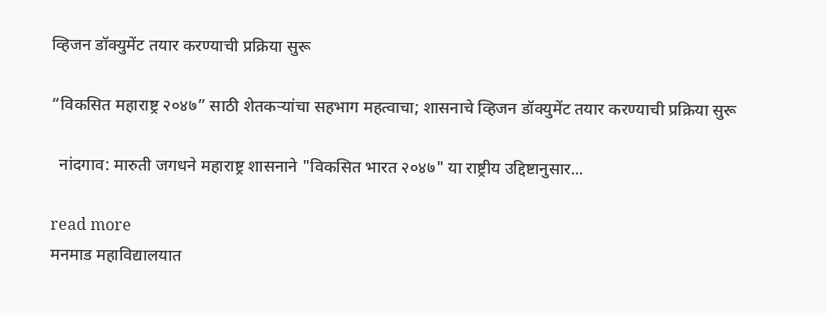व्हिजन डॉक्युमेंट तयार करण्याची प्रक्रिया सुरू

“विकसित महाराष्ट्र २०४७” साठी शेतकऱ्यांचा सहभाग महत्वाचा; शासनाचे व्हिजन डॉक्युमेंट तयार करण्याची प्रक्रिया सुरू

  नांदगाव: मारुती जगधने महाराष्ट्र शासनाने "विकसित भारत २०४७" या राष्ट्रीय उद्दिष्टानुसार...

read more
मनमाड महाविद्यालयात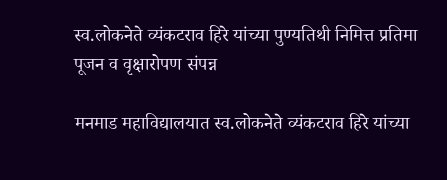स्व.लोकनेते व्यंकटराव हिरे यांच्या पुण्यतिथी निमित्त प्रतिमा पूजन व वृक्षारोपण संपन्न

मनमाड महाविद्यालयात स्व.लोकनेते व्यंकटराव हिरे यांच्या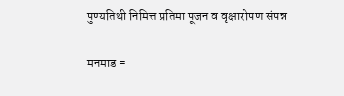पुण्यतिथी निमित्त प्रतिमा पूजन व वृक्षारोपण संपन्न

मनमाड =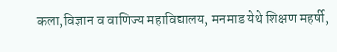कला,विज्ञान व वाणिज्य महाविद्यालय, मनमाड येथे शिक्षण महर्षी,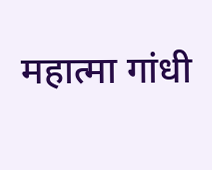महात्मा गांधी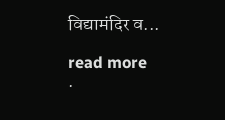विद्यामंदिर व...

read more
.